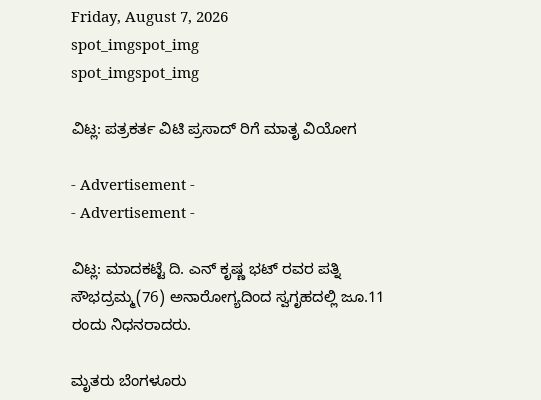Friday, August 7, 2026
spot_imgspot_img
spot_imgspot_img

ವಿಟ್ಲ: ಪತ್ರಕರ್ತ ವಿಟಿ ಪ್ರಸಾದ್ ರಿಗೆ ಮಾತೃ ವಿಯೋಗ

- Advertisement -
- Advertisement -

ವಿಟ್ಲ: ಮಾದಕಟ್ಟೆ ದಿ. ಎನ್ ಕೃಷ್ಣ ಭಟ್ ರವರ ಪತ್ನಿ ಸೌಭದ್ರಮ್ಮ(76) ಅನಾರೋಗ್ಯದಿಂದ ಸ್ವಗೃಹದಲ್ಲಿ ಜೂ.11 ರಂದು ನಿಧನರಾದರು.

ಮೃತರು ಬೆಂಗಳೂರು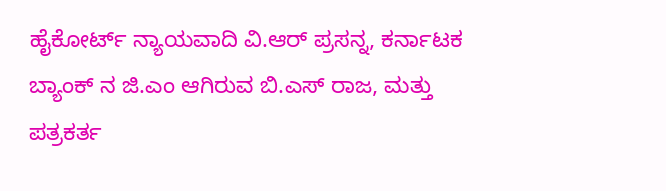ಹೈಕೋರ್ಟ್‌ ನ್ಯಾಯವಾದಿ ವಿ.ಆರ್ ಪ್ರಸನ್ನ, ಕರ್ನಾಟಕ ಬ್ಯಾಂಕ್ ನ ಜಿ.ಎಂ ಆಗಿರುವ ಬಿ.ಎಸ್ ರಾಜ, ಮತ್ತು ಪತ್ರಕರ್ತ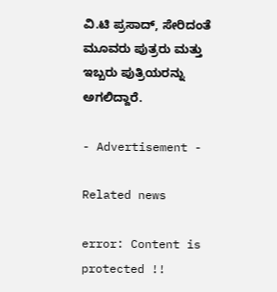ವಿ.ಟಿ ಪ್ರಸಾದ್, ಸೇರಿದಂತೆ ಮೂವರು ಪುತ್ರರು ಮತ್ತು ಇಬ್ಬರು ಪುತ್ರಿಯರನ್ನು ಅಗಲಿದ್ದಾರೆ.

- Advertisement -

Related news

error: Content is protected !!